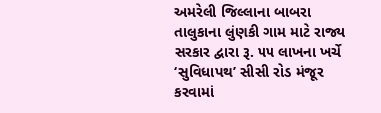અમરેલી જિલ્લાના બાબરા તાલુકાના લુંણકી ગામ માટે રાજ્ય સરકાર દ્વારા રૂ. ૫૫ લાખના ખર્ચે ‘સુવિધાપથ’ સીસી રોડ મંજૂર કરવામાં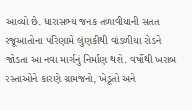આવ્યો છે. ધારાસભ્ય જનક તળાવીયાની સતત રજૂઆતોના પરિણામે લુંણકીથી વાંડળીયા રોડને જોડતા આ નવા માર્ગનું નિર્માણ થશે. વર્ષોથી ખરાબ રસ્તાઓને કારણે ગ્રામજનો, ખેડૂતો અને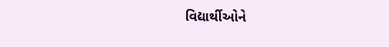વિદ્યાર્થીઓને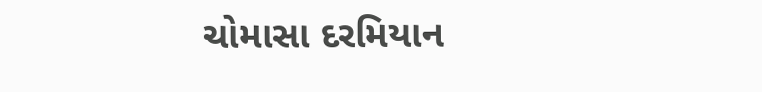ચોમાસા દરમિયાન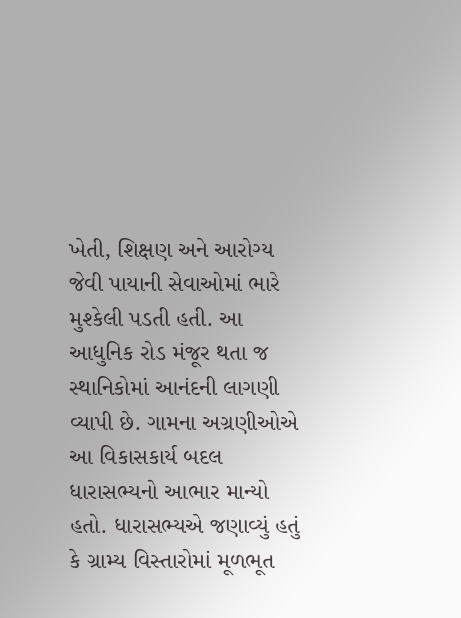ખેતી, શિક્ષણ અને આરોગ્ય જેવી પાયાની સેવાઓમાં ભારે મુશ્કેલી પડતી હતી. આ આધુનિક રોડ મંજૂર થતા જ સ્થાનિકોમાં આનંદની લાગણી વ્યાપી છે. ગામના અગ્રણીઓએ આ વિકાસકાર્ય બદલ ધારાસભ્યનો આભાર માન્યો હતો. ધારાસભ્યએ જણાવ્યું હતું કે ગ્રામ્ય વિસ્તારોમાં મૂળભૂત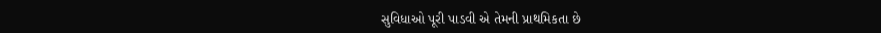સુવિધાઓ પૂરી પાડવી એ તેમની પ્રાથમિકતા છે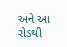અને આ રોડથી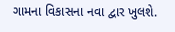ગામના વિકાસના નવા દ્વાર ખુલશે.